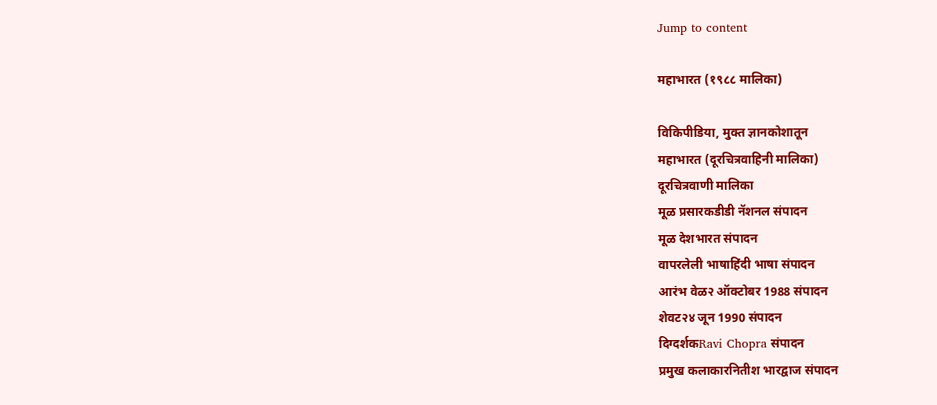Jump to content

महाभारत (१९८८ मालिका)

विकिपीडिया, मुक्‍त ज्ञानकोशातून
महाभारत (दूरचित्रवाहिनी मालिका)
दूरचित्रवाणी मालिका
मूळ प्रसारकडीडी नॅशनल संपादन
मूळ देशभारत संपादन
वापरलेली भाषाहिंदी भाषा संपादन
आरंभ वेळ२ ऑक्टोबर 1988 संपादन
शेवट२४ जून 1990 संपादन
दिग्दर्शकRavi Chopra संपादन
प्रमुख कलाकारनितीश भारद्वाज संपादन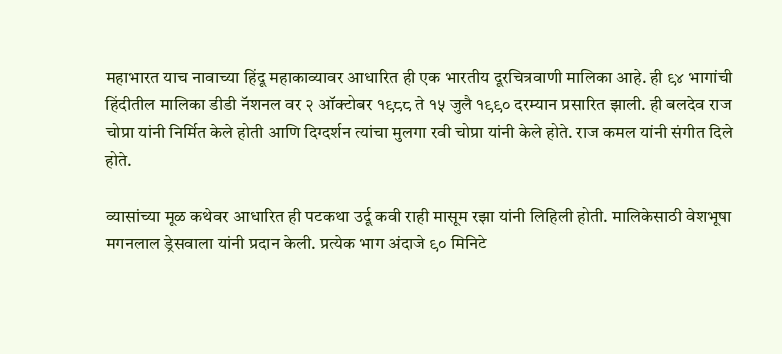महाभारत याच नावाच्या हिंदू महाकाव्यावर आधारित ही एक भारतीय दूरचित्रवाणी मालिका आहे. ही ९४ भागांची हिंदीतील मालिका डीडी नॅशनल वर २ ऑक्टोबर १९८८ ते १५ जुलै १९९० दरम्यान प्रसारित झाली. ही बलदेव राज चोप्रा यांनी निर्मित केले होती आणि दिग्दर्शन त्यांचा मुलगा रवी चोप्रा यांनी केले होते. राज कमल यांनी संगीत दिले होते.

व्यासांच्या मूळ कथेवर आधारित ही पटकथा उर्दू कवी राही मासूम रझा यांनी लिहिली होती. मालिकेसाठी वेशभूषा मगनलाल ड्रेसवाला यांनी प्रदान केली. प्रत्येक भाग अंदाजे ९० मिनिटे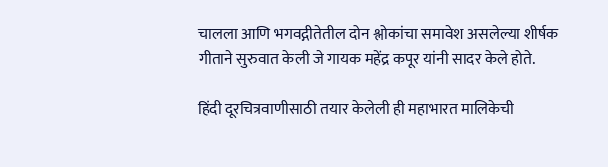चालला आणि भगवद्गीतेतील दोन श्लोकांचा समावेश असलेल्या शीर्षक गीताने सुरुवात केली जे गायक महेंद्र कपूर यांनी सादर केले होते.

हिंदी दूरचित्रवाणीसाठी तयार केलेली ही महाभारत मालिकेची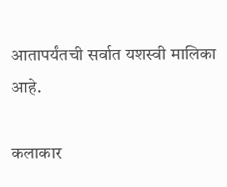आतापर्यंतची सर्वात यशस्वी मालिका आहे.

कलाकार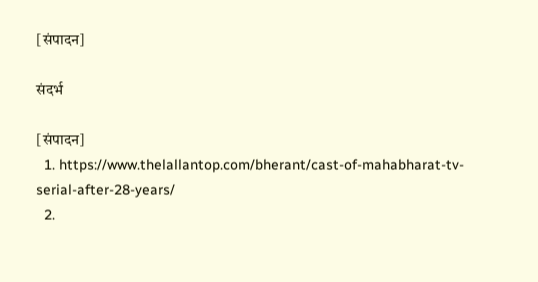[संपादन]

संदर्भ

[संपादन]
  1. https://www.thelallantop.com/bherant/cast-of-mahabharat-tv-serial-after-28-years/
  2.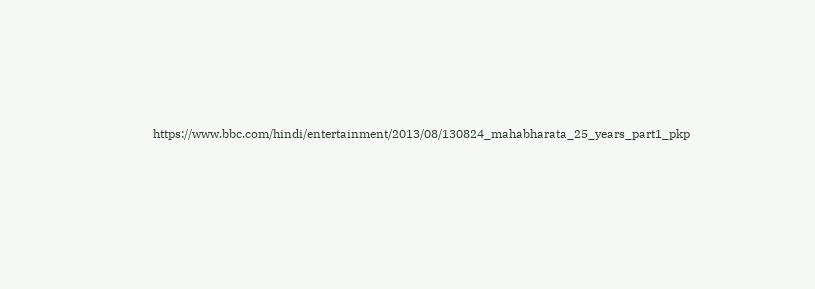https://www.bbc.com/hindi/entertainment/2013/08/130824_mahabharata_25_years_part1_pkp